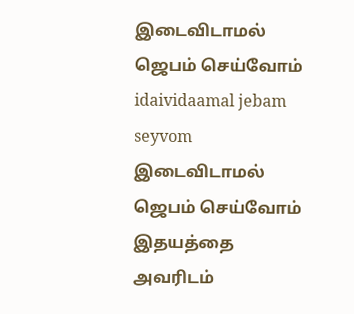இடைவிடாமல் ஜெபம் செய்வோம்
idaividaamal jebam seyvom
இடைவிடாமல் ஜெபம் செய்வோம் இதயத்தை அவரிடம்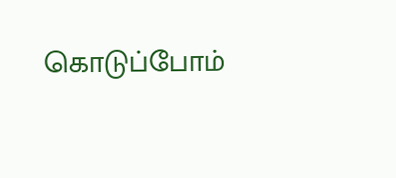கொடுப்போம்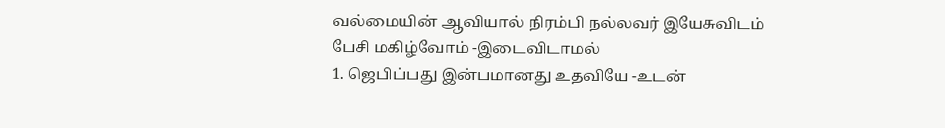வல்மையின் ஆவியால் நிரம்பி நல்லவர் இயேசுவிடம் பேசி மகிழ்வோம் -இடைவிடாமல்
1. ஜெபிப்பது இன்பமானது உதவியே -உடன்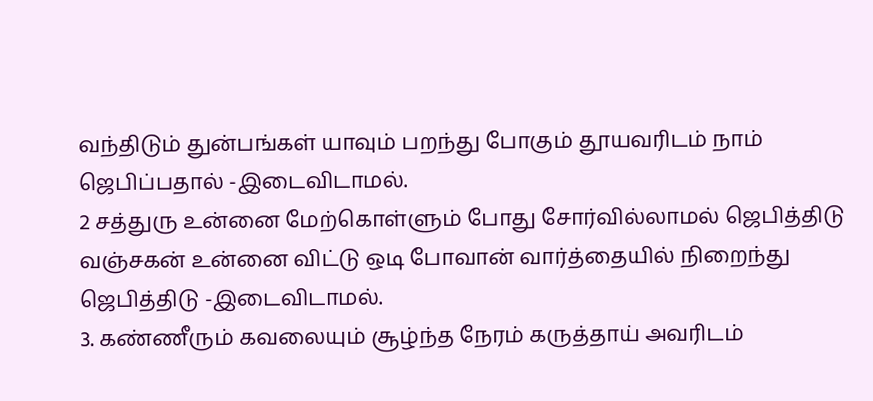வந்திடும் துன்பங்கள் யாவும் பறந்து போகும் தூயவரிடம் நாம் ஜெபிப்பதால் -இடைவிடாமல்.
2 சத்துரு உன்னை மேற்கொள்ளும் போது சோர்வில்லாமல் ஜெபித்திடு வஞ்சகன் உன்னை விட்டு ஒடி போவான் வார்த்தையில் நிறைந்து ஜெபித்திடு -இடைவிடாமல்.
3. கண்ணீரும் கவலையும் சூழ்ந்த நேரம் கருத்தாய் அவரிடம்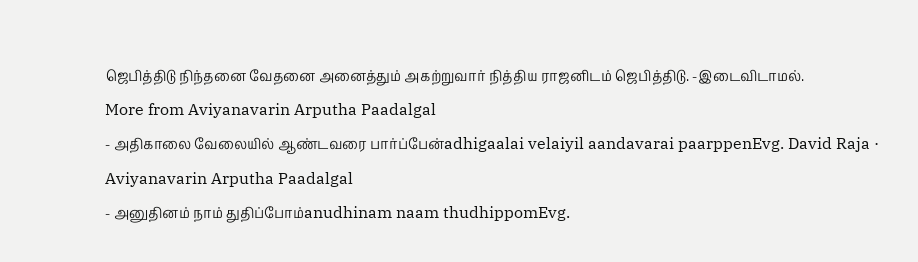ஜெபித்திடு நிந்தனை வேதனை அனைத்தும் அகற்றுவார் நித்திய ராஜனிடம் ஜெபித்திடு. -இடைவிடாமல்.
More from Aviyanavarin Arputha Paadalgal
- அதிகாலை வேலையில் ஆண்டவரை பார்ப்பேன்adhigaalai velaiyil aandavarai paarppenEvg. David Raja · Aviyanavarin Arputha Paadalgal
- அனுதினம் நாம் துதிப்போம்anudhinam naam thudhippomEvg.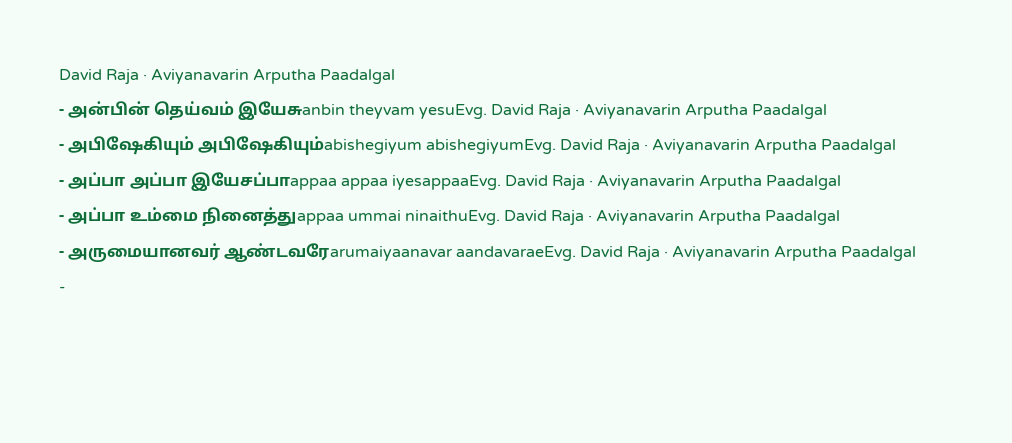David Raja · Aviyanavarin Arputha Paadalgal
- அன்பின் தெய்வம் இயேசுanbin theyvam yesuEvg. David Raja · Aviyanavarin Arputha Paadalgal
- அபிஷேகியும் அபிஷேகியும்abishegiyum abishegiyumEvg. David Raja · Aviyanavarin Arputha Paadalgal
- அப்பா அப்பா இயேசப்பாappaa appaa iyesappaaEvg. David Raja · Aviyanavarin Arputha Paadalgal
- அப்பா உம்மை நினைத்துappaa ummai ninaithuEvg. David Raja · Aviyanavarin Arputha Paadalgal
- அருமையானவர் ஆண்டவரேarumaiyaanavar aandavaraeEvg. David Raja · Aviyanavarin Arputha Paadalgal
-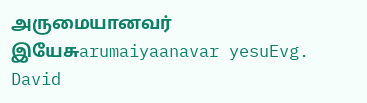அருமையானவர் இயேசுarumaiyaanavar yesuEvg. David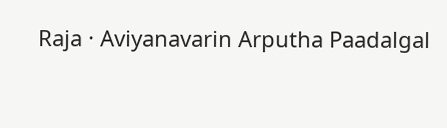Raja · Aviyanavarin Arputha Paadalgal